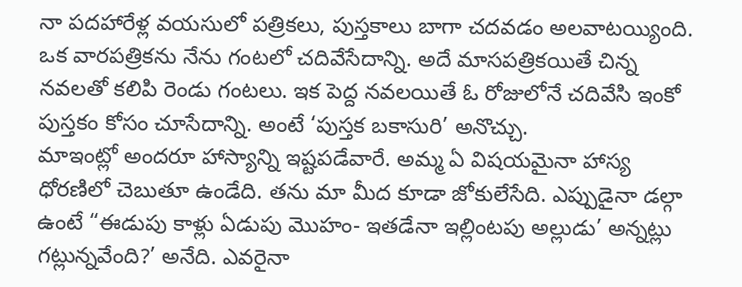నా పదహారేళ్ల వయసులో పత్రికలు, పుస్తకాలు బాగా చదవడం అలవాటయ్యింది. ఒక వారపత్రికను నేను గంటలో చదివేసేదాన్ని. అదే మాసపత్రికయితే చిన్న నవలతో కలిపి రెండు గంటలు. ఇక పెద్ద నవలయితే ఓ రోజులోనే చదివేసి ఇంకో పుస్తకం కోసం చూసేదాన్ని. అంటే ‘పుస్తక బకాసురి’ అనొచ్చు.
మాఇంట్లో అందరూ హాస్యాన్ని ఇష్టపడేవారే. అమ్మ ఏ విషయమైనా హాస్య ధోరణిలో చెబుతూ ఉండేది. తను మా మీద కూడా జోకులేసేది. ఎప్పుడైనా డల్గా ఉంటే “ఈడుపు కాళ్లు ఏడుపు మొహం- ఇతడేనా ఇల్లింటపు అల్లుడు’ అన్నట్లు గట్లున్నవేంది?’ అనేది. ఎవరైనా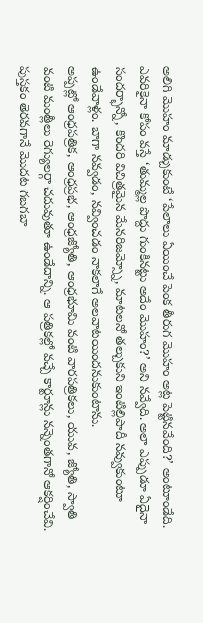అలిగి మొహం మాడ్చుకుంటే ‘పేలాలు ఏయించే పెంక తీరుగ మొహం అట్ల పెట్టినవేంది?’ అంటూండేది. ఎవరికైనా కోపం వస్తే ‘తుమ్మల్ల పొద్దు గుంకినట్టు అదేం మొహం?’ అని నవ్వేది. అలా ఎప్పుడూ ఏదైనా సందర్భాన్నో, కొందరి విచిత్రమైన మేనరిజమ్స్నో, మాటలనో తల్చుకుని ఇంటిల్లిపాదీ నవ్వుకుంటూ ఉండేవాళ్లం. బాగా నవ్వడం, నవ్వించడం నాకలాగే అలవాటయిందనుకుంటాను.
అప్పట్లో ఆంధ్రపత్రిక, ఆంధ్రప్రభ, ఆంధ్రజ్యోతి, ఆంధ్రభూమి వంటి వారపత్రికలు, యువ, జ్యోతి, స్వాతి వంటి మంత్లీలు రెగ్యులర్గా చదువుతూ ఉండేదాన్ని. ఆ పత్రికల్లో వచ్చే కార్టూన్లు నన్నెంతగానో ఆకర్షించేవి. పుస్తకం తెరవగానే మొదట గబగబా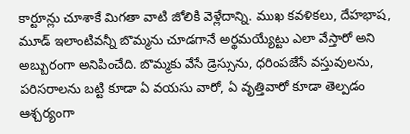కార్టూన్లు చూశాకే మిగతా వాటి జోలికి వెళ్లేదాన్ని. ముఖ కవళికలు, దేహభాష, మూడ్ ఇలాంటివన్నీ బొమ్మను చూడగానే అర్థమయ్యేట్టు ఎలా వేస్తారో అని అబ్బురంగా అనిపించేది. బొమ్మకు వేసే డ్రెస్సును, ధరింపజేసే వస్తువులను, పరిసరాలను బట్టి కూడా ఏ వయసు వారో, ఏ వృత్తివారో కూడా తెల్పడం ఆశ్చర్యంగా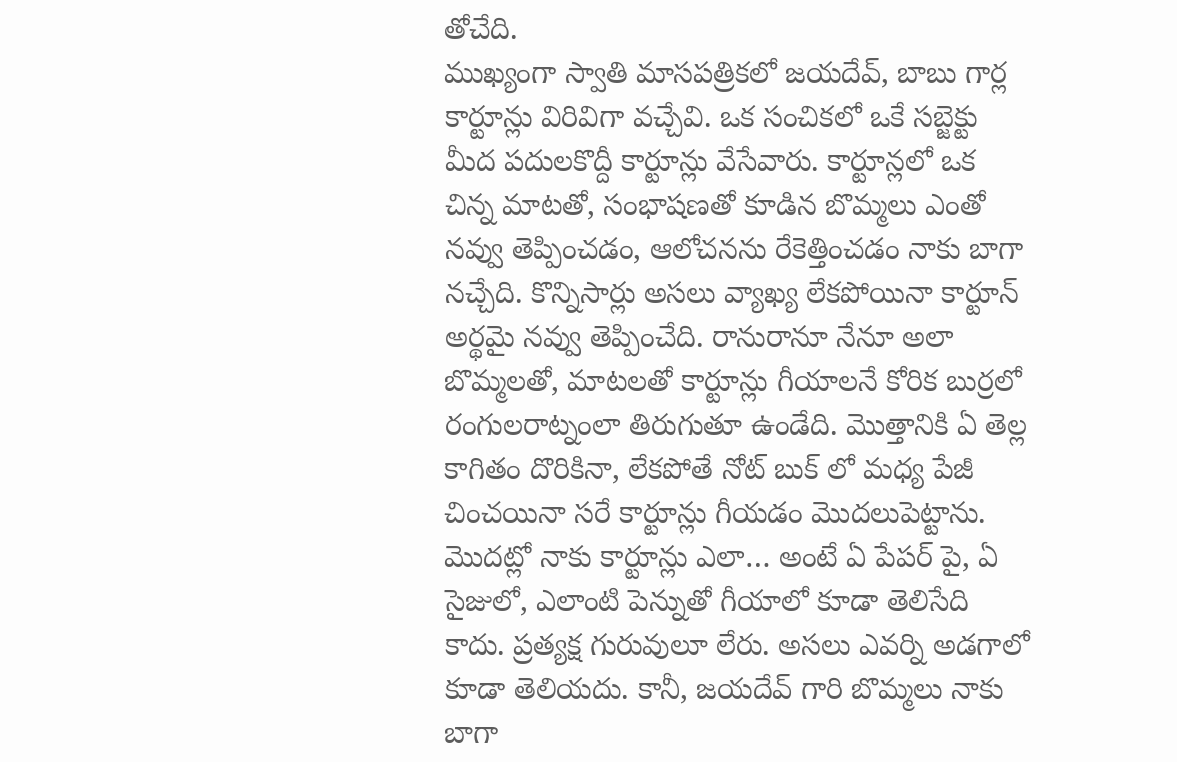తోచేది.
ముఖ్యంగా స్వాతి మాసపత్రికలో జయదేవ్, బాబు గార్ల కార్టూన్లు విరివిగా వచ్చేవి. ఒక సంచికలో ఒకే సబ్జెక్టు మీద పదులకొద్దీ కార్టూన్లు వేసేవారు. కార్టూన్లలో ఒక చిన్న మాటతో, సంభాషణతో కూడిన బొమ్మలు ఎంతో నవ్వు తెప్పించడం, ఆలోచనను రేకెత్తించడం నాకు బాగా నచ్చేది. కొన్నిసార్లు అసలు వ్యాఖ్య లేకపోయినా కార్టూన్ అర్థమై నవ్వు తెప్పించేది. రానురానూ నేనూ అలా బొమ్మలతో, మాటలతో కార్టూన్లు గీయాలనే కోరిక బుర్రలో రంగులరాట్నంలా తిరుగుతూ ఉండేది. మొత్తానికి ఏ తెల్ల కాగితం దొరికినా, లేకపోతే నోట్ బుక్ లో మధ్య పేజీ చించయినా సరే కార్టూన్లు గీయడం మొదలుపెట్టాను.
మొదట్లో నాకు కార్టూన్లు ఎలా… అంటే ఏ పేపర్ పై, ఏ సైజులో, ఎలాంటి పెన్నుతో గీయాలో కూడా తెలిసేది కాదు. ప్రత్యక్ష గురువులూ లేరు. అసలు ఎవర్ని అడగాలో కూడా తెలియదు. కానీ, జయదేవ్ గారి బొమ్మలు నాకు బాగా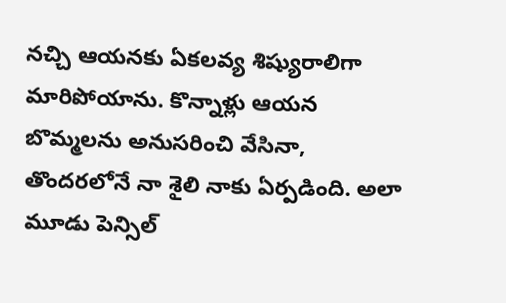నచ్చి ఆయనకు ఏకలవ్య శిష్యురాలిగా మారిపోయాను. కొన్నాళ్లు ఆయన బొమ్మలను అనుసరించి వేసినా, తొందరలోనే నా శైలి నాకు ఏర్పడింది. అలా మూడు పెన్సిల్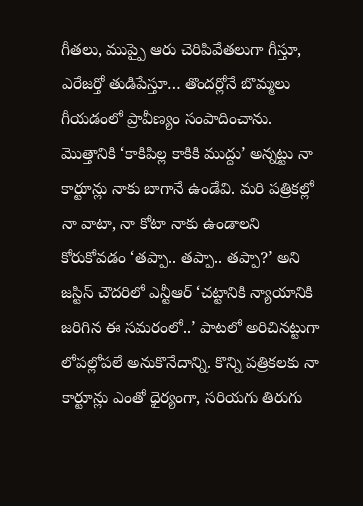గీతలు, ముప్పై ఆరు చెరిపివేతలుగా గీస్తూ, ఎరేజర్తో తుడిపేస్తూ… తొందర్లోనే బొమ్మలు గీయడంలో ప్రావీణ్యం సంపాదించాను.
మొత్తానికి ‘కాకిపిల్ల కాకికి ముద్దు’ అన్నట్టు నా కార్టూన్లు నాకు బాగానే ఉండేవి. మరి పత్రికల్లో నా వాటా, నా కోటా నాకు ఉండాలని కోరుకోవడం ‘తప్పా.. తప్పా.. తప్పా?’ అని జస్టిస్ చౌదరిలో ఎన్టీఆర్ ‘చట్టానికి న్యాయానికి జరిగిన ఈ సమరంలో..’ పాటలో అరిచినట్టుగా లోపల్లోపలే అనుకొనేదాన్ని. కొన్ని పత్రికలకు నా కార్టూన్లు ఎంతో ధైర్యంగా, సరియగు తిరుగు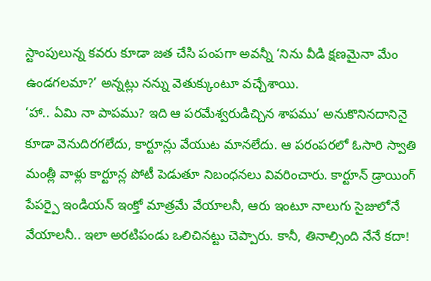స్టాంపులున్న కవరు కూడా జత చేసి పంపగా అవన్నీ ‘నిను వీడి క్షణమైనా మేం ఉండగలమా?’ అన్నట్లు నన్ను వెతుక్కుంటూ వచ్చేశాయి.
‘హా.. ఏమి నా పాపము? ఇది ఆ పరమేశ్వరుడిచ్చిన శాపము’ అనుకొనినదానినై కూడా వెనుదిరగలేదు, కార్టూన్లు వేయుట మానలేదు. ఆ పరంపరలో ఓసారి స్వాతి మంత్లీ వాళ్లు కార్టూన్ల పోటీ పెడుతూ నిబంధనలు వివరించారు. కార్టూన్ డ్రాయింగ్ పేపర్పై ఇండియన్ ఇంక్తో మాత్రమే వేయాలనీ, ఆరు ఇంటూ నాలుగు సైజులోనే వేయాలనీ.. ఇలా అరటిపండు ఒలిచినట్టు చెప్పారు. కానీ, తినాల్సింది నేనే కదా!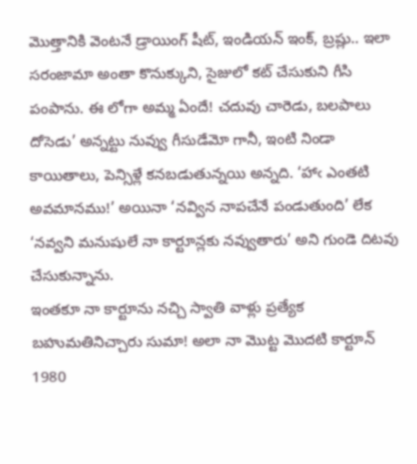మొత్తానికి వెంటనే డ్రాయింగ్ షీట్, ఇండియన్ ఇంక్, బ్రష్లు.. ఇలా సరంజామా అంతా కొనుక్కుని, సైజులో కట్ చేసుకుని గీసి పంపాను. ఈ లోగా అమ్మ ఏందే! చదువు చారెడు, బలపాలు దోసెడు’ అన్నట్టు నువ్వు గీసుడేమో గానీ, ఇంటి నిండా కాయితాలు, పెన్సిళ్లే కనబడుతున్నయి అన్నది. ‘హాఁ ఎంతటి అవమానము!’ అయినా ‘నవ్విన నాపచేనే పండుతుంది’ లేక ‘నవ్వని మనుషులే నా కార్టూన్లకు నవ్వుతారు’ అని గుండె దిటవు చేసుకున్నాను.
ఇంతకూ నా కార్టూను నచ్చి స్వాతి వాళ్లు ప్రత్యేక బహుమతినిచ్చారు సుమా! అలా నా మొట్ట మొదటి కార్టూన్ 1980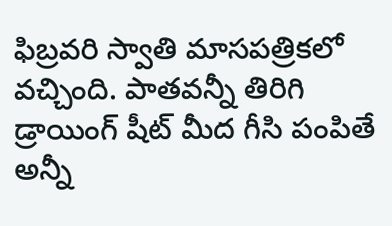ఫిబ్రవరి స్వాతి మాసపత్రికలో వచ్చింది. పాతవన్నీ తిరిగి డ్రాయింగ్ షీట్ మీద గీసి పంపితే అన్నీ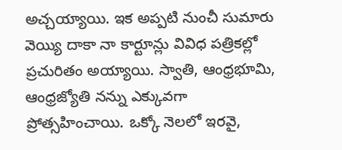అచ్చయ్యాయి. ఇక అప్పటి నుంచీ సుమారు వెయ్యి దాకా నా కార్టూన్లు వివిధ పత్రికల్లో ప్రచురితం అయ్యాయి. స్వాతి, ఆంధ్రభూమి, ఆంధ్రజ్యోతి నన్ను ఎక్కువగా ప్రోత్సహించాయి. ఒక్కో నెలలో ఇరవై,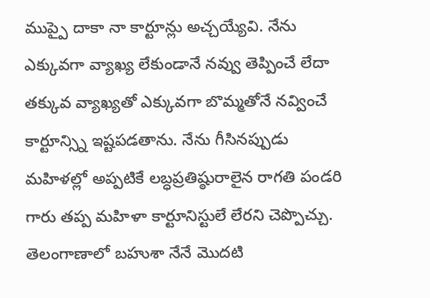ముప్పై దాకా నా కార్టూన్లు అచ్చయ్యేవి. నేను ఎక్కువగా వ్యాఖ్య లేకుండానే నవ్వు తెప్పించే లేదా తక్కువ వ్యాఖ్యతో ఎక్కువగా బొమ్మతోనే నవ్వించే కార్టూన్స్ని ఇష్టపడతాను. నేను గీసినప్పుడు మహిళల్లో అప్పటికే లబ్ధప్రతిష్ఠురాలైన రాగతి పండరి గారు తప్ప మహిళా కార్టూనిస్టులే లేరని చెప్పొచ్చు. తెలంగాణాలో బహుశా నేనే మొదటి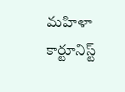మహిళా కార్టూనిస్ట్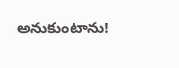అనుకుంటాను!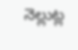నెల్లుట్ల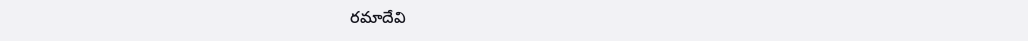రమాదేవి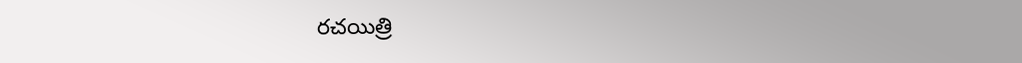రచయిత్రి